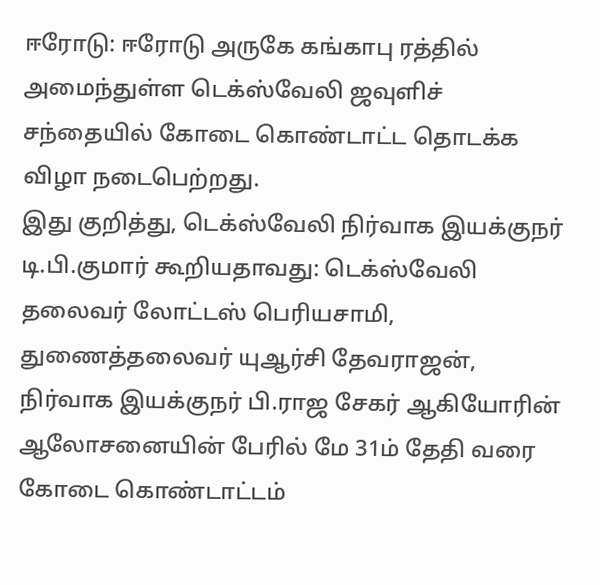ஈரோடு: ஈரோடு அருகே கங்காபு ரத்தில் அமைந்துள்ள டெக்ஸ்வேலி ஜவுளிச் சந்தையில் கோடை கொண்டாட்ட தொடக்க விழா நடைபெற்றது.
இது குறித்து, டெக்ஸ்வேலி நிர்வாக இயக்குநர் டி.பி.குமார் கூறியதாவது: டெக்ஸ்வேலி தலைவர் லோட்டஸ் பெரியசாமி, துணைத்தலைவர் யுஆர்சி தேவராஜன், நிர்வாக இயக்குநர் பி.ராஜ சேகர் ஆகியோரின் ஆலோசனையின் பேரில் மே 31ம் தேதி வரை கோடை கொண்டாட்டம்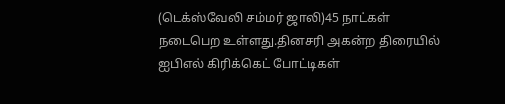(டெக்ஸ்வேலி சம்மர் ஜாலி)45 நாட்கள் நடைபெற உள்ளது.தினசரி அகன்ற திரையில் ஐபிஎல் கிரிக்கெட் போட்டிகள்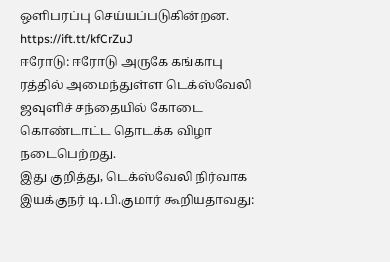ஒளிபரப்பு செய்யப்படுகின்றன.
https://ift.tt/kfCrZuJ
ஈரோடு: ஈரோடு அருகே கங்காபு ரத்தில் அமைந்துள்ள டெக்ஸ்வேலி ஜவுளிச் சந்தையில் கோடை கொண்டாட்ட தொடக்க விழா நடைபெற்றது.
இது குறித்து, டெக்ஸ்வேலி நிர்வாக இயக்குநர் டி.பி.குமார் கூறியதாவது: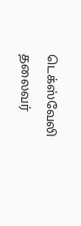டெக்ஸ்வேலி தலைவர்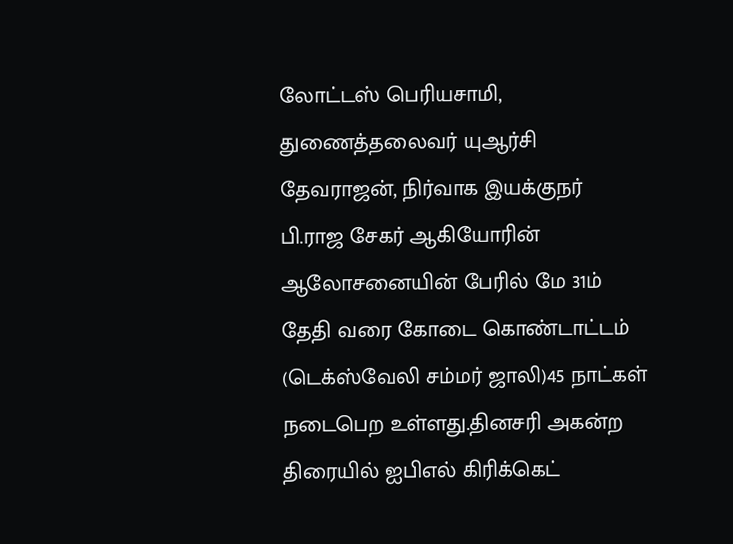லோட்டஸ் பெரியசாமி, துணைத்தலைவர் யுஆர்சி தேவராஜன், நிர்வாக இயக்குநர் பி.ராஜ சேகர் ஆகியோரின் ஆலோசனையின் பேரில் மே 31ம் தேதி வரை கோடை கொண்டாட்டம் (டெக்ஸ்வேலி சம்மர் ஜாலி)45 நாட்கள் நடைபெற உள்ளது.தினசரி அகன்ற திரையில் ஐபிஎல் கிரிக்கெட்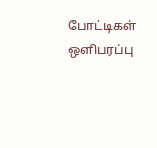போட்டிகள் ஒளிபரப்பு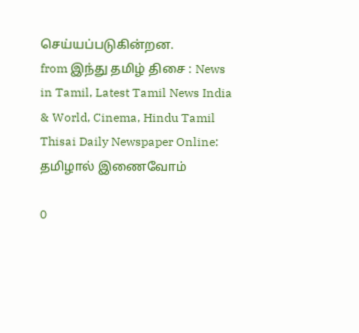செய்யப்படுகின்றன.
from இந்து தமிழ் திசை : News in Tamil, Latest Tamil News India & World, Cinema, Hindu Tamil Thisai Daily Newspaper Online: தமிழால் இணைவோம்

0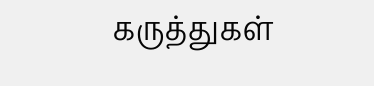கருத்துகள்